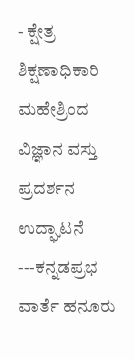- ಕ್ಷೇತ್ರ ಶಿಕ್ಷಣಾಧಿಕಾರಿ ಮಹೇಶ್ರಿಂದ ವಿಜ್ಞಾನ ವಸ್ತು ಪ್ರದರ್ಶನ ಉದ್ಘಾಟನೆ
---ಕನ್ನಡಪ್ರಭ ವಾರ್ತೆ ಹನೂರು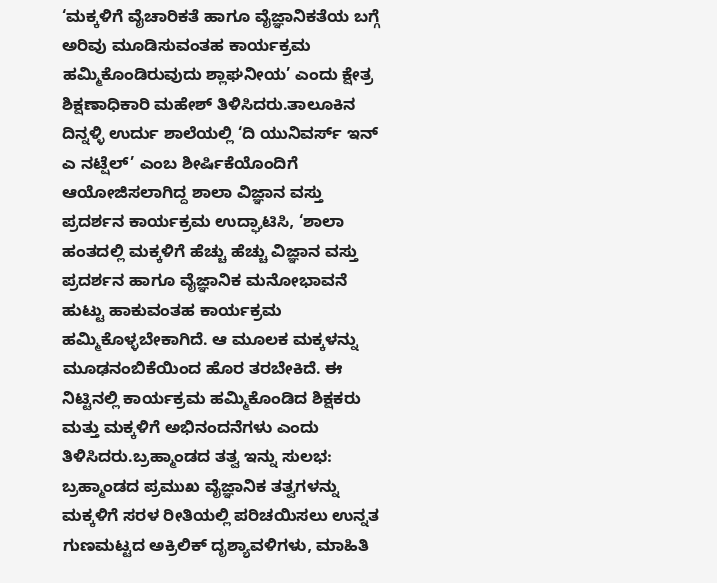‘ಮಕ್ಕಳಿಗೆ ವೈಚಾರಿಕತೆ ಹಾಗೂ ವೈಜ್ಞಾನಿಕತೆಯ ಬಗ್ಗೆ ಅರಿವು ಮೂಡಿಸುವಂತಹ ಕಾರ್ಯಕ್ರಮ ಹಮ್ಮಿಕೊಂಡಿರುವುದು ಶ್ಲಾಘನೀಯ’ ಎಂದು ಕ್ಷೇತ್ರ ಶಿಕ್ಷಣಾಧಿಕಾರಿ ಮಹೇಶ್ ತಿಳಿಸಿದರು.ತಾಲೂಕಿನ ದಿನ್ನಳ್ಳಿ ಉರ್ದು ಶಾಲೆಯಲ್ಲಿ ‘ದಿ ಯುನಿವರ್ಸ್ ಇನ್ ಎ ನಟ್ಷೆಲ್’ ಎಂಬ ಶೀರ್ಷಿಕೆಯೊಂದಿಗೆ ಆಯೋಜಿಸಲಾಗಿದ್ದ ಶಾಲಾ ವಿಜ್ಞಾನ ವಸ್ತು ಪ್ರದರ್ಶನ ಕಾರ್ಯಕ್ರಮ ಉದ್ಘಾಟಿಸಿ, ‘ಶಾಲಾ ಹಂತದಲ್ಲಿ ಮಕ್ಕಳಿಗೆ ಹೆಚ್ಚು ಹೆಚ್ಚು ವಿಜ್ಞಾನ ವಸ್ತು ಪ್ರದರ್ಶನ ಹಾಗೂ ವೈಜ್ಞಾನಿಕ ಮನೋಭಾವನೆ ಹುಟ್ಟು ಹಾಕುವಂತಹ ಕಾರ್ಯಕ್ರಮ ಹಮ್ಮಿಕೊಳ್ಳಬೇಕಾಗಿದೆ. ಆ ಮೂಲಕ ಮಕ್ಕಳನ್ನು ಮೂಢನಂಬಿಕೆಯಿಂದ ಹೊರ ತರಬೇಕಿದೆ. ಈ ನಿಟ್ಟಿನಲ್ಲಿ ಕಾರ್ಯಕ್ರಮ ಹಮ್ಮಿಕೊಂಡಿದ ಶಿಕ್ಷಕರು ಮತ್ತು ಮಕ್ಕಳಿಗೆ ಅಭಿನಂದನೆಗಳು ಎಂದು ತಿಳಿಸಿದರು.ಬ್ರಹ್ಮಾಂಡದ ತತ್ವ ಇನ್ನು ಸುಲಭ:
ಬ್ರಹ್ಮಾಂಡದ ಪ್ರಮುಖ ವೈಜ್ಞಾನಿಕ ತತ್ವಗಳನ್ನು ಮಕ್ಕಳಿಗೆ ಸರಳ ರೀತಿಯಲ್ಲಿ ಪರಿಚಯಿಸಲು ಉನ್ನತ ಗುಣಮಟ್ಟದ ಅಕ್ರಿಲಿಕ್ ದೃಶ್ಯಾವಳಿಗಳು, ಮಾಹಿತಿ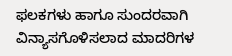ಫಲಕಗಳು ಹಾಗೂ ಸುಂದರವಾಗಿ ವಿನ್ಯಾಸಗೊಳಿಸಲಾದ ಮಾದರಿಗಳ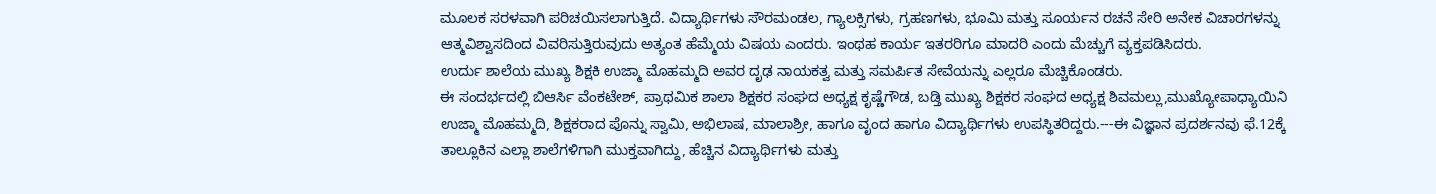ಮೂಲಕ ಸರಳವಾಗಿ ಪರಿಚಯಿಸಲಾಗುತ್ತಿದೆ. ವಿದ್ಯಾರ್ಥಿಗಳು ಸೌರಮಂಡಲ, ಗ್ಯಾಲಕ್ಸಿಗಳು, ಗ್ರಹಣಗಳು, ಭೂಮಿ ಮತ್ತು ಸೂರ್ಯನ ರಚನೆ ಸೇರಿ ಅನೇಕ ವಿಚಾರಗಳನ್ನು ಆತ್ಮವಿಶ್ವಾಸದಿಂದ ವಿವರಿಸುತ್ತಿರುವುದು ಅತ್ಯಂತ ಹೆಮ್ಮೆಯ ವಿಷಯ ಎಂದರು. ಇಂಥಹ ಕಾರ್ಯ ಇತರರಿಗೂ ಮಾದರಿ ಎಂದು ಮೆಚ್ಚುಗೆ ವ್ಯಕ್ತಪಡಿಸಿದರು.
ಉರ್ದು ಶಾಲೆಯ ಮುಖ್ಯ ಶಿಕ್ಷಕಿ ಉಜ್ಮಾ ಮೊಹಮ್ಮದಿ ಅವರ ದೃಢ ನಾಯಕತ್ವ ಮತ್ತು ಸಮರ್ಪಿತ ಸೇವೆಯನ್ನು ಎಲ್ಲರೂ ಮೆಚ್ಚಿಕೊಂಡರು.
ಈ ಸಂದರ್ಭದಲ್ಲಿ ಬಿಆರ್ಸಿ ವೆಂಕಟೇಶ್, ಪ್ರಾಥಮಿಕ ಶಾಲಾ ಶಿಕ್ಷಕರ ಸಂಘದ ಅಧ್ಯಕ್ಷ ಕೃಷ್ಣೆಗೌಡ, ಬಡ್ತಿ ಮುಖ್ಯ ಶಿಕ್ಷಕರ ಸಂಘದ ಅಧ್ಯಕ್ಷ ಶಿವಮಲ್ಲು,ಮುಖ್ಯೋಪಾಧ್ಯಾಯಿನಿ ಉಜ್ಮಾ ಮೊಹಮ್ಮದಿ, ಶಿಕ್ಷಕರಾದ ಪೊನ್ನು ಸ್ವಾಮಿ, ಅಭಿಲಾಷ, ಮಾಲಾಶ್ರೀ, ಹಾಗೂ ವೃಂದ ಹಾಗೂ ವಿದ್ಯಾರ್ಥಿಗಳು ಉಪಸ್ಥಿತರಿದ್ದರು.---ಈ ವಿಜ್ಞಾನ ಪ್ರದರ್ಶನವು ಫೆ.12ಕ್ಕೆ ತಾಲ್ಲೂಕಿನ ಎಲ್ಲಾ ಶಾಲೆಗಳಿಗಾಗಿ ಮುಕ್ತವಾಗಿದ್ದು, ಹೆಚ್ಚಿನ ವಿದ್ಯಾರ್ಥಿಗಳು ಮತ್ತು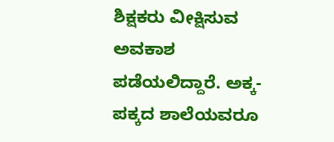ಶಿಕ್ಷಕರು ವೀಕ್ಷಿಸುವ ಅವಕಾಶ ಪಡೆಯಲಿದ್ದಾರೆ. ಅಕ್ಕ-ಪಕ್ಕದ ಶಾಲೆಯವರೂ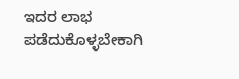ಇದರ ಲಾಭ ಪಡೆದುಕೊಳ್ಳಬೇಕಾಗಿ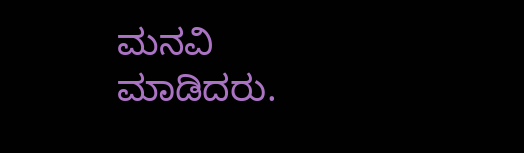ಮನವಿ ಮಾಡಿದರು.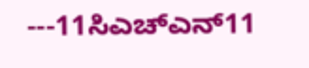---11ಸಿಎಚ್ಎನ್11